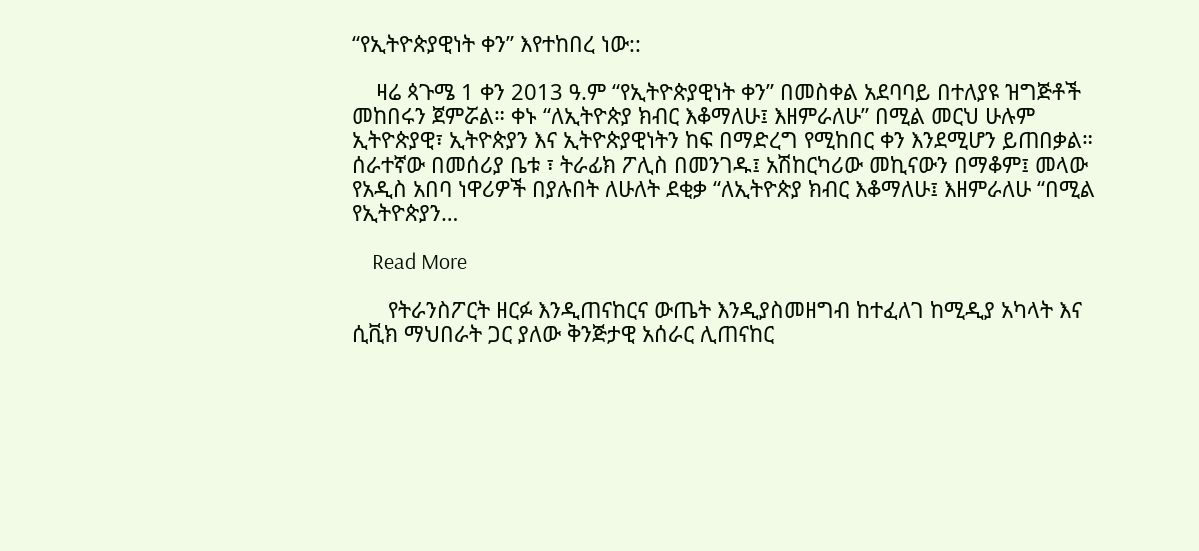“የኢትዮጵያዊነት ቀን” እየተከበረ ነው::

    ዛሬ ጳጉሜ 1 ቀን 2013 ዓ.ም “የኢትዮጵያዊነት ቀን” በመስቀል አደባባይ በተለያዩ ዝግጅቶች መከበሩን ጀምሯል። ቀኑ “ለኢትዮጵያ ክብር እቆማለሁ፤ እዘምራለሁ” በሚል መርህ ሁሉም ኢትዮጵያዊ፣ ኢትዮጵያን እና ኢትዮጵያዊነትን ከፍ በማድረግ የሚከበር ቀን እንደሚሆን ይጠበቃል። ሰራተኛው በመሰሪያ ቤቱ ፣ ትራፊክ ፖሊስ በመንገዱ፤ አሽከርካሪው መኪናውን በማቆም፤ መላው የአዲስ አበባ ነዋሪዎች በያሉበት ለሁለት ደቂቃ “ለኢትዮጵያ ክብር እቆማለሁ፤ እዘምራለሁ “በሚል የኢትዮጵያን…

    Read More

      የትራንስፖርት ዘርፉ እንዲጠናከርና ውጤት እንዲያስመዘግብ ከተፈለገ ከሚዲያ አካላት እና ሲቪክ ማህበራት ጋር ያለው ቅንጅታዊ አሰራር ሊጠናከር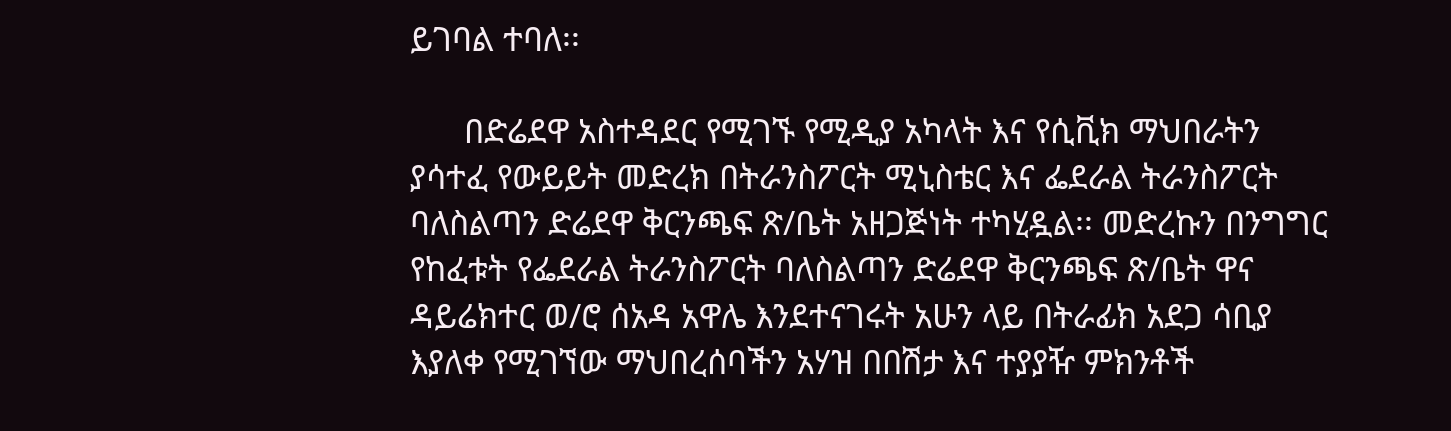ይገባል ተባለ፡፡

      በድሬደዋ አስተዳደር የሚገኙ የሚዲያ አካላት እና የሲቪክ ማህበራትን ያሳተፈ የውይይት መድረክ በትራንስፖርት ሚኒስቴር እና ፌደራል ትራንስፖርት ባለስልጣን ድሬደዋ ቅርንጫፍ ጽ/ቤት አዘጋጅነት ተካሂዷል፡፡ መድረኩን በንግግር የከፈቱት የፌደራል ትራንስፖርት ባለስልጣን ድሬደዋ ቅርንጫፍ ጽ/ቤት ዋና ዳይሬክተር ወ/ሮ ሰአዳ አዋሌ እንደተናገሩት አሁን ላይ በትራፊክ አደጋ ሳቢያ እያለቀ የሚገኘው ማህበረሰባችን አሃዝ በበሽታ እና ተያያዥ ምክንቶች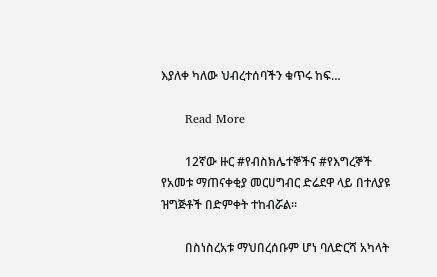እያለቀ ካለው ህብረተሰባችን ቁጥሩ ከፍ…

      Read More

        12ኛው ዙር #የብስክሌተኞችና #የእግረኞች የአመቱ ማጠናቀቂያ መርሀግብር ድሬደዋ ላይ በተለያዩ ዝግጅቶች በድምቀት ተከብሯል፡፡

        በስነስረአቱ ማህበረሰቡም ሆነ ባለድርሻ አካላት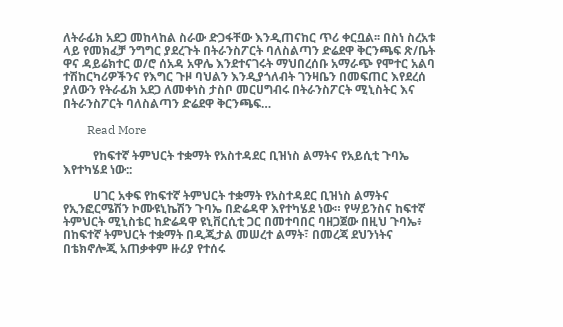ለትራፊክ አደጋ መከላከል ስራው ድጋፋቸው እንዲጠናከር ጥሪ ቀርቧል፡፡ በስነ ስረአቱ ላይ የመክፈቻ ንግግር ያደረጉት በትራንስፖርት ባለስልጣን ድሬደዋ ቅርንጫፍ ጽ/ቤት ዋና ዳይሬክተር ወ/ሮ ሰአዳ አዋሌ እንደተናገሩት ማህበረሰቡ አማራጭ የሞተር አልባ ተሽከርካሪዎችንና የእግር ጉዞ ባህልን እንዲያጎለብት ገንዛቤን በመፍጠር እየደረሰ ያለውን የትራፊክ አደጋ ለመቀነስ ታስቦ መርሀግብሩ በትራንስፖርት ሚኒስትር እና በትራንስፖርት ባለስልጣን ድሬደዋ ቅርንጫፍ…

        Read More

          የከፍተኛ ትምህርት ተቋማት የአስተዳደር ቢዝነስ ልማትና የአይሲቲ ጉባኤ እየተካሄደ ነው::

          ሀገር አቀፍ የከፍተኛ ትምህርት ተቋማት የአስተዳደር ቢዝነስ ልማትና የኢንፎርሜሽን ኮሙዩኒኬሽን ጉባኤ በድሬዳዋ እየተካሄደ ነው። የሣይንስና ከፍተኛ ትምህርት ሚኒስቴር ከድሬዳዋ ዩኒቨርሲቲ ጋር በመተባበር ባዘጋጀው በዚህ ጉባኤ፥ በከፍተኛ ትምህርት ተቋማት በዲጂታል መሠረተ ልማት፣ በመረጃ ደህንነትና በቴክኖሎጂ አጠቃቀም ዙሪያ የተሰሩ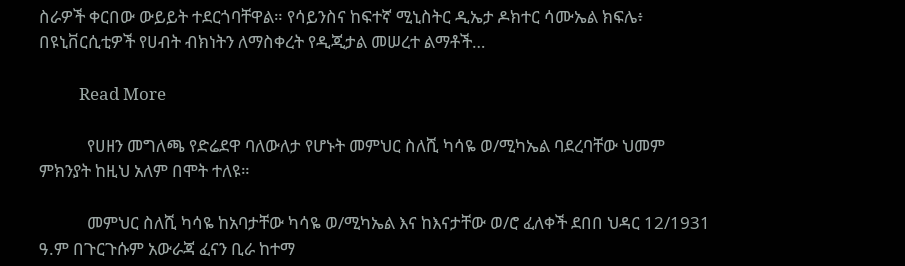ስራዎች ቀርበው ውይይት ተደርጎባቸዋል። የሳይንስና ከፍተኛ ሚኒስትር ዲኤታ ዶክተር ሳሙኤል ክፍሌ፥ በዩኒቨርሲቲዎች የሀብት ብክነትን ለማስቀረት የዲጂታል መሠረተ ልማቶች…

          Read More

            የሀዘን መግለጫ የድሬደዋ ባለውለታ የሆኑት መምህር ስለሺ ካሳዬ ወ/ሚካኤል ባደረባቸው ህመም ምክንያት ከዚህ አለም በሞት ተለዩ።

            መምህር ስለሺ ካሳዬ ከአባታቸው ካሳዬ ወ/ሚካኤል እና ከእናታቸው ወ/ሮ ፈለቀች ደበበ ህዳር 12/1931 ዓ.ም በጉርጉሱም አውራጃ ፈናን ቢራ ከተማ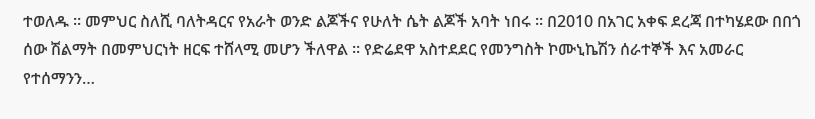ተወለዱ ። መምህር ስለሺ ባለትዳርና የአራት ወንድ ልጆችና የሁለት ሴት ልጆች አባት ነበሩ ። በ2010 በአገር አቀፍ ደረጃ በተካሄደው በበጎ ሰው ሽልማት በመምህርነት ዘርፍ ተሸላሚ መሆን ችለዋል ። የድሬደዋ አስተደደር የመንግስት ኮሙኒኬሽን ሰራተኞች እና አመራር የተሰማንን…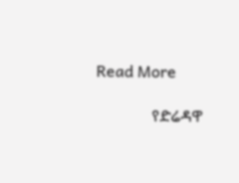Read More

              የድሬዳዋ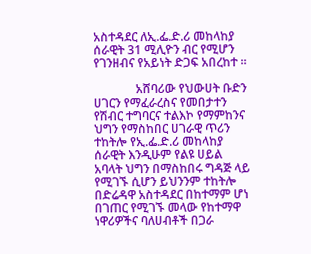አስተዳደር ለኢ.ፌ.ድ.ሪ መከላከያ ሰራዊት 31 ሚሊዮን ብር የሚሆን የገንዘብና የአይነት ድጋፍ አበረከተ ።

              አሸባሪው የህውሀት ቡድን ሀገርን የማፈራረስና የመበታተን የሽብር ተግባርና ተልእኮ የማምከንና ህግን የማስከበር ሀገራዊ ጥሪን ተከትሎ የኢ.ፌ.ድ.ሪ መከላከያ ሰራዊት እንዲሁም የልዩ ሀይል አባላት ህግን በማስከበሩ ግዳጅ ላይ የሚገኙ ሲሆን ይህንንም ተከትሎ በድሬዳዋ አስተዳደር በከተማም ሆነ በገጠር የሚገኙ መላው የከተማዋ ነዋሪዎችና ባለሀብቶች በጋራ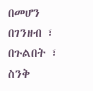በመሆን በገንዘብ ፣ በጉልበት ፣ ስንቅ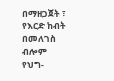በማዘጋጀት ፣ የእርድ ከብት በመለገስ ብሎም የህግ-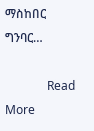ማስከበር ግንባር…

              Read More